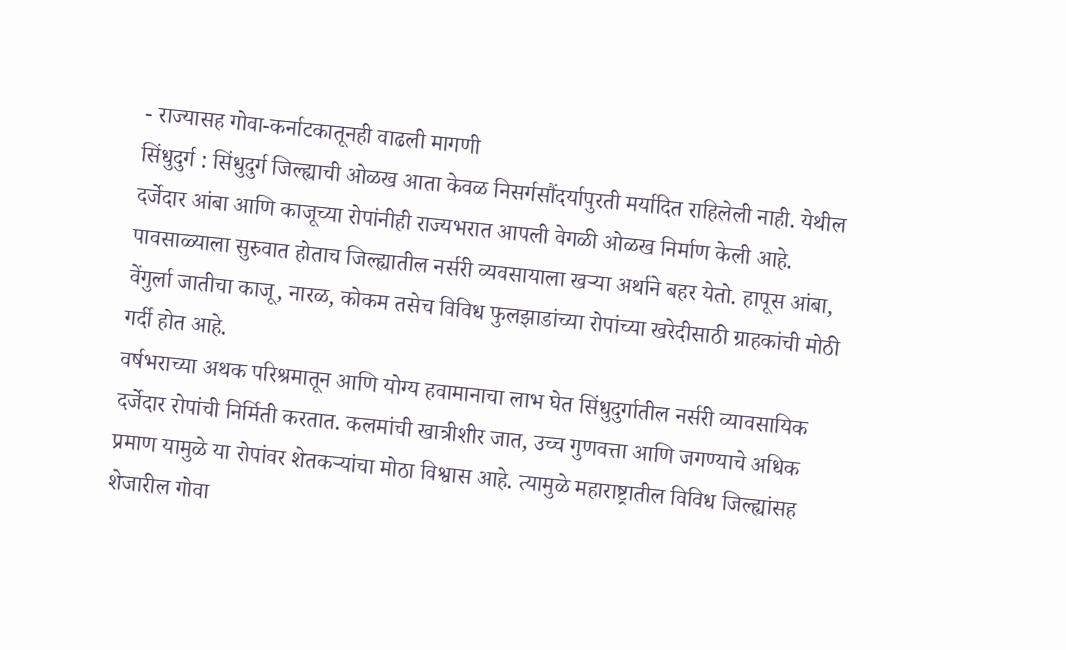- राज्यासह गोवा-कर्नाटकातूनही वाढली मागणी
सिंधुदुर्ग : सिंधुदुर्ग जिल्ह्याची ओळख आता केवळ निसर्गसौंदर्यापुरती मर्यादित राहिलेली नाही. येथील दर्जेदार आंबा आणि काजूच्या रोपांनीही राज्यभरात आपली वेगळी ओळख निर्माण केली आहे.
पावसाळ्याला सुरुवात होताच जिल्ह्यातील नर्सरी व्यवसायाला खऱ्या अर्थाने बहर येतो. हापूस आंबा, वेंगुर्ला जातीचा काजू, नारळ, कोकम तसेच विविध फुलझाडांच्या रोपांच्या खरेदीसाठी ग्राहकांची मोठी गर्दी होत आहे.
वर्षभराच्या अथक परिश्रमातून आणि योग्य हवामानाचा लाभ घेत सिंधुदुर्गातील नर्सरी व्यावसायिक दर्जेदार रोपांची निर्मिती करतात. कलमांची खात्रीशीर जात, उच्च गुणवत्ता आणि जगण्याचे अधिक प्रमाण यामुळे या रोपांवर शेतकऱ्यांचा मोठा विश्वास आहे. त्यामुळे महाराष्ट्रातील विविध जिल्ह्यांसह शेजारील गोवा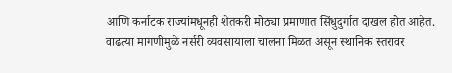आणि कर्नाटक राज्यांमधूनही शेतकरी मोठ्या प्रमाणात सिंधुदुर्गात दाखल होत आहेत.
वाढत्या मागणीमुळे नर्सरी व्यवसायाला चालना मिळत असून स्थानिक स्तरावर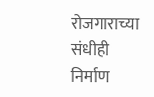रोजगाराच्या संधीही निर्माण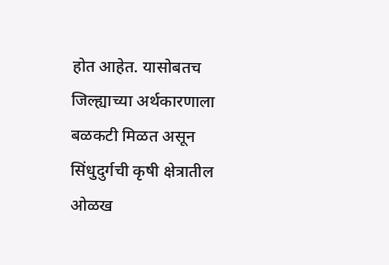होत आहेत. यासोबतच जिल्ह्याच्या अर्थकारणाला बळकटी मिळत असून सिंधुदुर्गची कृषी क्षेत्रातील ओळख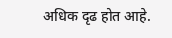अधिक दृढ होत आहे.